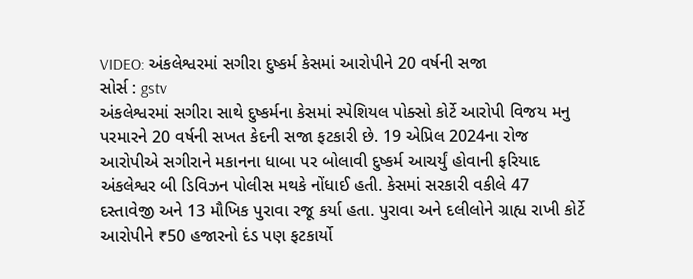VIDEO: અંકલેશ્વરમાં સગીરા દુષ્કર્મ કેસમાં આરોપીને 20 વર્ષની સજા
સોર્સ : gstv
અંકલેશ્વરમાં સગીરા સાથે દુષ્કર્મના કેસમાં સ્પેશિયલ પોક્સો કોર્ટે આરોપી વિજય મનુ પરમારને 20 વર્ષની સખત કેદની સજા ફટકારી છે. 19 એપ્રિલ 2024ના રોજ આરોપીએ સગીરાને મકાનના ધાબા પર બોલાવી દુષ્કર્મ આચર્યું હોવાની ફરિયાદ અંકલેશ્વર બી ડિવિઝન પોલીસ મથકે નોંધાઈ હતી. કેસમાં સરકારી વકીલે 47 દસ્તાવેજી અને 13 મૌખિક પુરાવા રજૂ કર્યા હતા. પુરાવા અને દલીલોને ગ્રાહ્ય રાખી કોર્ટે આરોપીને ₹50 હજારનો દંડ પણ ફટકાર્યો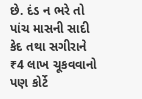છે. દંડ ન ભરે તો પાંચ માસની સાદી કેદ તથા સગીરાને ₹4 લાખ ચૂકવવાનો પણ કોર્ટે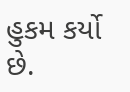હુકમ કર્યો છે.